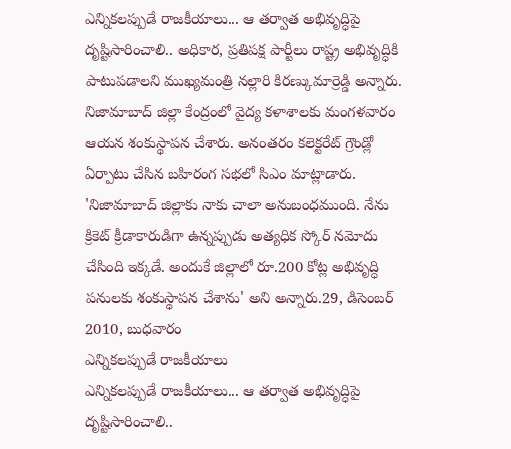ఎన్నికలప్పుడే రాజకీయాలు... ఆ తర్వాత అభివృద్ధిపై దృష్టిసారించాలి.. అధికార, ప్రతిపక్ష పార్టీలు రాష్ట్ర అభివృద్ధికి పాటుపడాలని ముఖ్యమంత్రి నల్లారి కిరణ్కుమార్రెడ్డి అన్నారు. నిజామాబాద్ జిల్లా కేంద్రంలో వైద్య కళాశాలకు మంగళవారం ఆయన శంకుస్థాపన చేశారు. అనంతరం కలెక్టరేట్ గ్రౌండ్లో ఏర్పాటు చేసిన బహిరంగ సభలో సిఎం మాట్లాడారు. 'నిజామాబాద్ జిల్లాకు నాకు చాలా అనుబంధముంది. నేను క్రికెట్ క్రీడాకారుడిగా ఉన్నప్పుడు అత్యధిక స్కోర్ నమోదు చేసింది ఇక్కడే. అందుకే జిల్లాలో రూ.200 కోట్ల అభివృద్ధి పనులకు శంకుస్థాపన చేశాను' అని అన్నారు.29, డిసెంబర్ 2010, బుధవారం
ఎన్నికలప్పుడే రాజకీయాలు
ఎన్నికలప్పుడే రాజకీయాలు... ఆ తర్వాత అభివృద్ధిపై దృష్టిసారించాలి..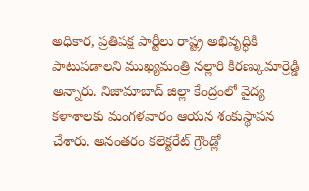అధికార, ప్రతిపక్ష పార్టీలు రాష్ట్ర అభివృద్ధికి పాటుపడాలని ముఖ్యమంత్రి నల్లారి కిరణ్కుమార్రెడ్డి అన్నారు. నిజామాబాద్ జిల్లా కేంద్రంలో వైద్య కళాశాలకు మంగళవారం ఆయన శంకుస్థాపన చేశారు. అనంతరం కలెక్టరేట్ గ్రౌండ్లో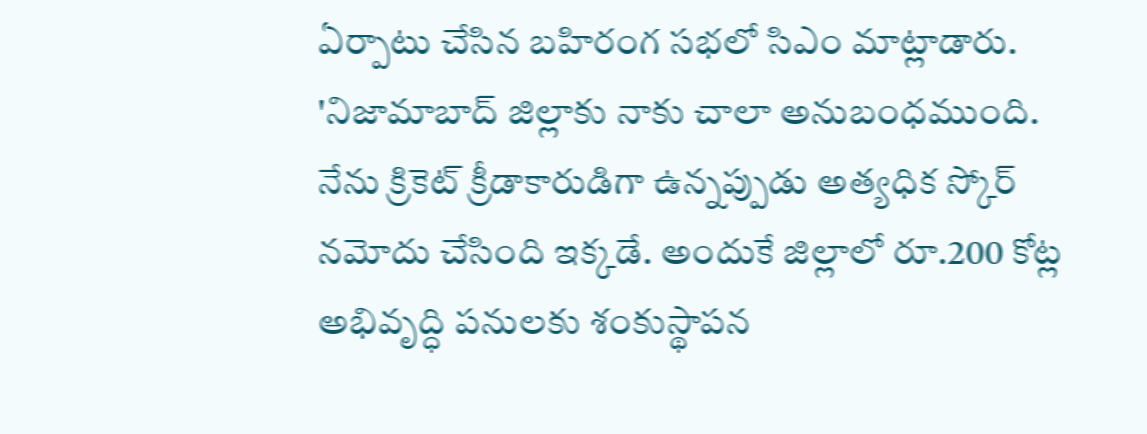ఏర్పాటు చేసిన బహిరంగ సభలో సిఎం మాట్లాడారు. 'నిజామాబాద్ జిల్లాకు నాకు చాలా అనుబంధముంది. నేను క్రికెట్ క్రీడాకారుడిగా ఉన్నప్పుడు అత్యధిక స్కోర్ నమోదు చేసింది ఇక్కడే. అందుకే జిల్లాలో రూ.200 కోట్ల అభివృద్ధి పనులకు శంకుస్థాపన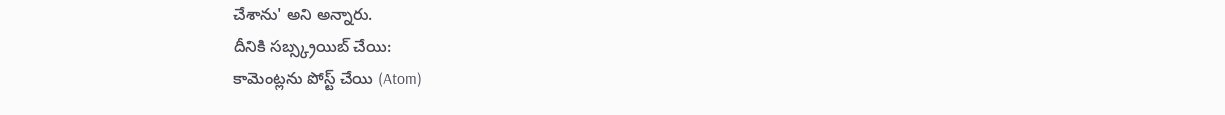చేశాను' అని అన్నారు.
దీనికి సబ్స్క్రయిబ్ చేయి:
కామెంట్లను పోస్ట్ చేయి (Atom)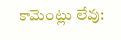కామెంట్లు లేవు: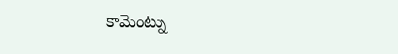కామెంట్ను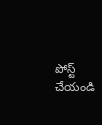పోస్ట్ చేయండి